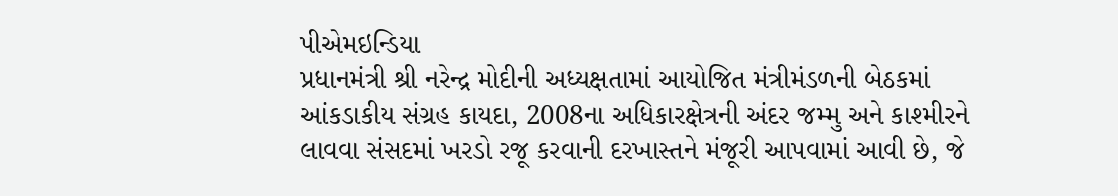પીએમઇન્ડિયા
પ્રધાનમંત્રી શ્રી નરેન્દ્ર મોદીની અધ્યક્ષતામાં આયોજિત મંત્રીમંડળની બેઠકમાં આંકડાકીય સંગ્રહ કાયદા, 2008ના અધિકારક્ષેત્રની અંદર જમ્મુ અને કાશ્મીરને લાવવા સંસદમાં ખરડો રજૂ કરવાની દરખાસ્તને મંજૂરી આપવામાં આવી છે, જે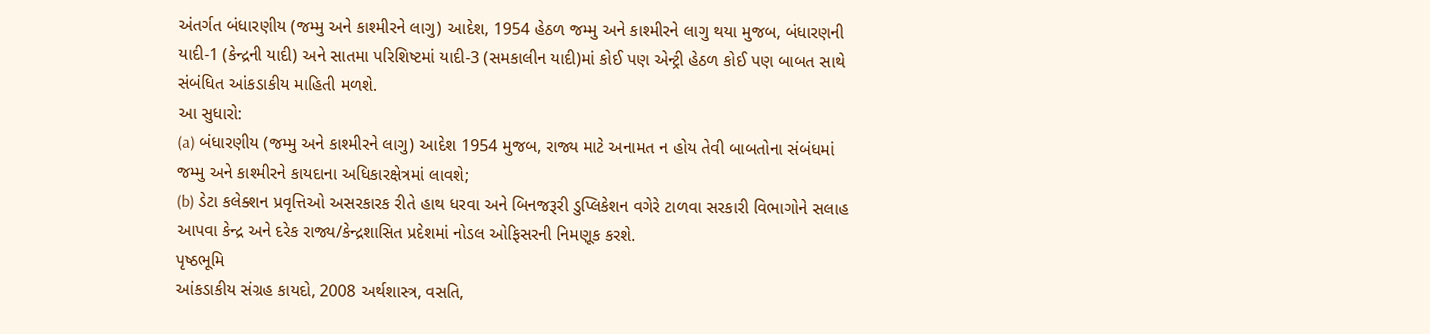અંતર્ગત બંધારણીય (જમ્મુ અને કાશ્મીરને લાગુ) આદેશ, 1954 હેઠળ જમ્મુ અને કાશ્મીરને લાગુ થયા મુજબ, બંધારણની યાદી-1 (કેન્દ્રની યાદી) અને સાતમા પરિશિષ્ટમાં યાદી-3 (સમકાલીન યાદી)માં કોઈ પણ એન્ટ્રી હેઠળ કોઈ પણ બાબત સાથે સંબંધિત આંકડાકીય માહિતી મળશે.
આ સુધારો:
(a) બંધારણીય (જમ્મુ અને કાશ્મીરને લાગુ) આદેશ 1954 મુજબ, રાજ્ય માટે અનામત ન હોય તેવી બાબતોના સંબંધમાં જમ્મુ અને કાશ્મીરને કાયદાના અધિકારક્ષેત્રમાં લાવશે;
(b) ડેટા કલેક્શન પ્રવૃત્તિઓ અસરકારક રીતે હાથ ધરવા અને બિનજરૂરી ડુપ્લિકેશન વગેરે ટાળવા સરકારી વિભાગોને સલાહ આપવા કેન્દ્ર અને દરેક રાજ્ય/કેન્દ્રશાસિત પ્રદેશમાં નોડલ ઓફિસરની નિમણૂક કરશે.
પૃષ્ઠભૂમિ
આંકડાકીય સંગ્રહ કાયદો, 2008 અર્થશાસ્ત્ર, વસતિ,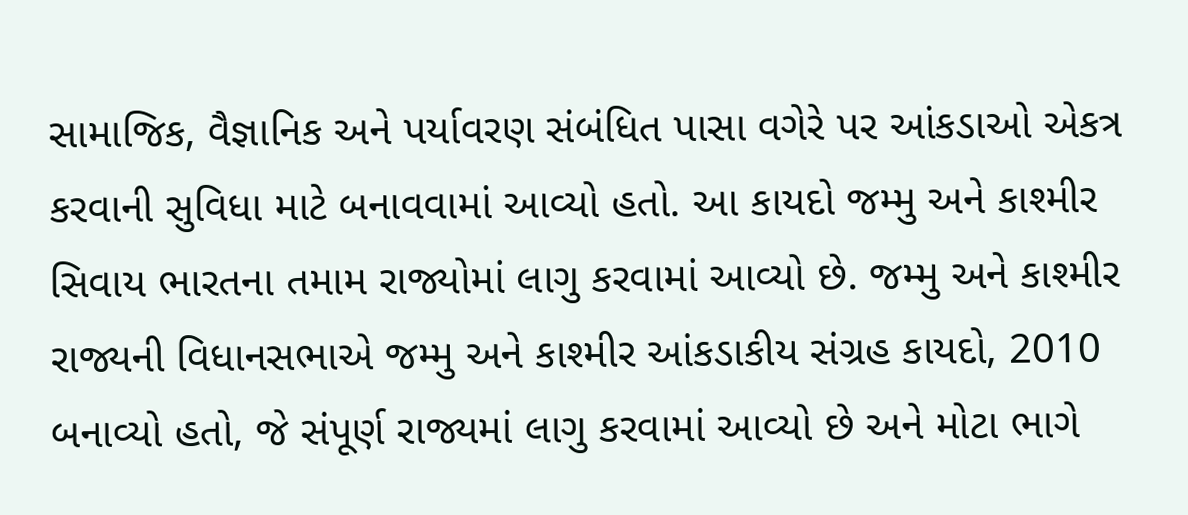સામાજિક, વૈજ્ઞાનિક અને પર્યાવરણ સંબંધિત પાસા વગેરે પર આંકડાઓ એકત્ર કરવાની સુવિધા માટે બનાવવામાં આવ્યો હતો. આ કાયદો જમ્મુ અને કાશ્મીર સિવાય ભારતના તમામ રાજ્યોમાં લાગુ કરવામાં આવ્યો છે. જમ્મુ અને કાશ્મીર રાજ્યની વિધાનસભાએ જમ્મુ અને કાશ્મીર આંકડાકીય સંગ્રહ કાયદો, 2010 બનાવ્યો હતો, જે સંપૂર્ણ રાજ્યમાં લાગુ કરવામાં આવ્યો છે અને મોટા ભાગે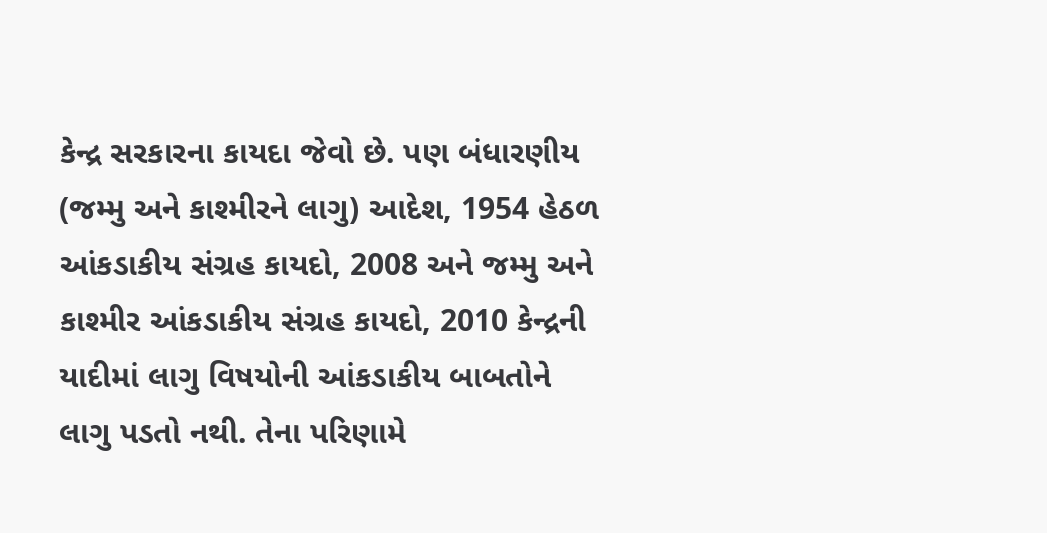કેન્દ્ર સરકારના કાયદા જેવો છે. પણ બંધારણીય (જમ્મુ અને કાશ્મીરને લાગુ) આદેશ, 1954 હેઠળ આંકડાકીય સંગ્રહ કાયદો, 2008 અને જમ્મુ અને કાશ્મીર આંકડાકીય સંગ્રહ કાયદો, 2010 કેન્દ્રની યાદીમાં લાગુ વિષયોની આંકડાકીય બાબતોને લાગુ પડતો નથી. તેના પરિણામે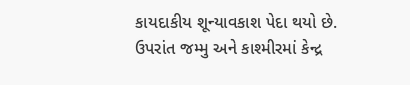કાયદાકીય શૂન્યાવકાશ પેદા થયો છે. ઉપરાંત જમ્મુ અને કાશ્મીરમાં કેન્દ્ર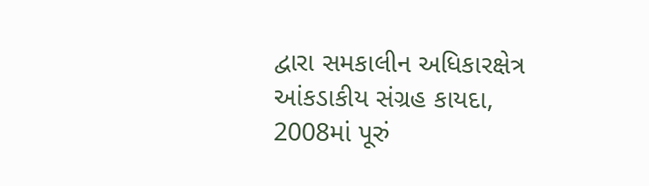દ્વારા સમકાલીન અધિકારક્ષેત્ર આંકડાકીય સંગ્રહ કાયદા, 2008માં પૂરું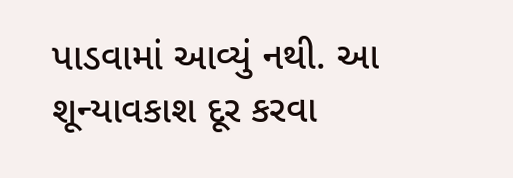પાડવામાં આવ્યું નથી. આ શૂન્યાવકાશ દૂર કરવા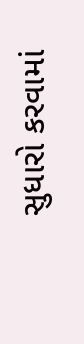સુધારો કરવામાં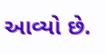આવ્યો છે.